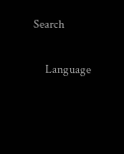Search

    Language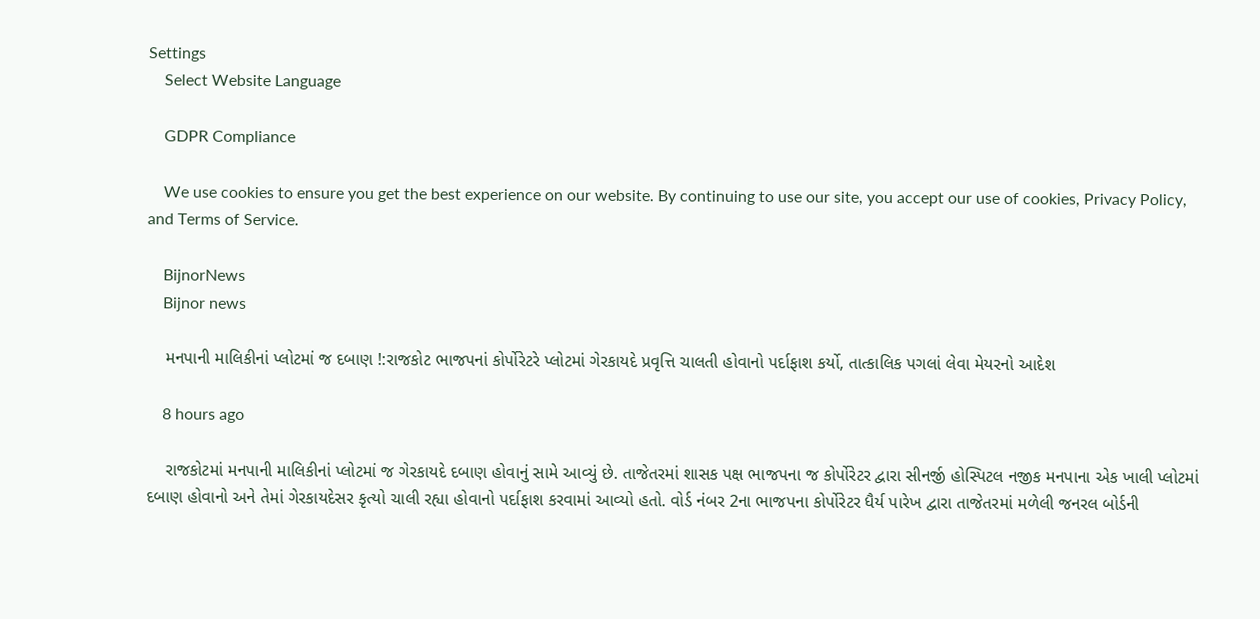Settings
    Select Website Language

    GDPR Compliance

    We use cookies to ensure you get the best experience on our website. By continuing to use our site, you accept our use of cookies, Privacy Policy, and Terms of Service.

    BijnorNews
    Bijnor news

    મનપાની માલિકીનાં પ્લોટમાં જ દબાણ !:રાજકોટ ભાજપનાં કોર્પોરેટરે પ્લોટમાં ગેરકાયદે પ્રવૃત્તિ ચાલતી હોવાનો પર્દાફાશ કર્યો, તાત્કાલિક પગલાં લેવા મેયરનો આદેશ

    8 hours ago

    રાજકોટમાં મનપાની માલિકીનાં પ્લોટમાં જ ગેરકાયદે દબાણ હોવાનું સામે આવ્યું છે. તાજેતરમાં શાસક પક્ષ ભાજપના જ કોર્પોરેટર દ્વારા સીનર્જી હોસ્પિટલ નજીક મનપાના એક ખાલી પ્લોટમાં દબાણ હોવાનો અને તેમાં ગેરકાયદેસર કૃત્યો ચાલી રહ્યા હોવાનો પર્દાફાશ કરવામાં આવ્યો હતો. વોર્ડ નંબર 2ના ભાજપના કોર્પોરેટર ધૈર્ય પારેખ દ્વારા તાજેતરમાં મળેલી જનરલ બોર્ડની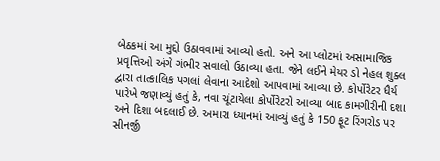બેઠકમાં આ મુદ્દો ઉઠાવવામાં આવ્યો હતો. અને આ પ્લોટમાં અસામાજિક પ્રવૃત્તિઓ અંગે ગંભીર સવાલો ઉઠાવ્યા હતા. જેને લઈને મેયર ડો નેહલ શુક્લ દ્વારા તાત્કાલિક પગલાં લેવાના આદેશો આપવામાં આવ્યા છે. કોર્પોરેટર ધૈર્ય પારેખે જણાવ્યું હતું કે, નવા ચૂંટાયેલા કોર્પોરેટરો આવ્યા બાદ કામગીરીની દશા અને દિશા બદલાઈ છે. અમારા ધ્યાનમાં આવ્યું હતું કે 150 ફૂટ રિંગરોડ પર સીનર્જી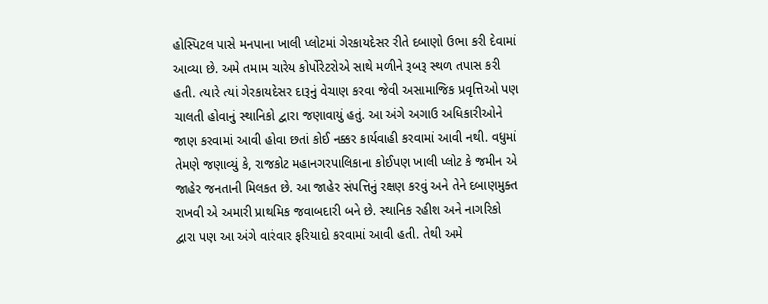હોસ્પિટલ પાસે મનપાના ખાલી પ્લોટમાં ગેરકાયદેસર રીતે દબાણો ઉભા કરી દેવામાં આવ્યા છે. અમે તમામ ચારેય કોર્પોરેટરોએ સાથે મળીને રૂબરૂ સ્થળ તપાસ કરી હતી. ત્યારે ત્યાં ગેરકાયદેસર દારૂનું વેચાણ કરવા જેવી અસામાજિક પ્રવૃત્તિઓ પણ ચાલતી હોવાનું સ્થાનિકો દ્વારા જણાવાયું હતું. આ અંગે અગાઉ અધિકારીઓને જાણ કરવામાં આવી હોવા છતાં કોઈ નક્કર કાર્યવાહી કરવામાં આવી નથી. વધુમાં તેમણે જણાવ્યું કે, રાજકોટ મહાનગરપાલિકાના કોઈપણ ખાલી પ્લોટ કે જમીન એ જાહેર જનતાની મિલકત છે. આ જાહેર સંપત્તિનું રક્ષણ કરવું અને તેને દબાણમુક્ત રાખવી એ અમારી પ્રાથમિક જવાબદારી બને છે. સ્થાનિક રહીશ અને નાગરિકો દ્વારા પણ આ અંગે વારંવાર ફરિયાદો કરવામાં આવી હતી. તેથી અમે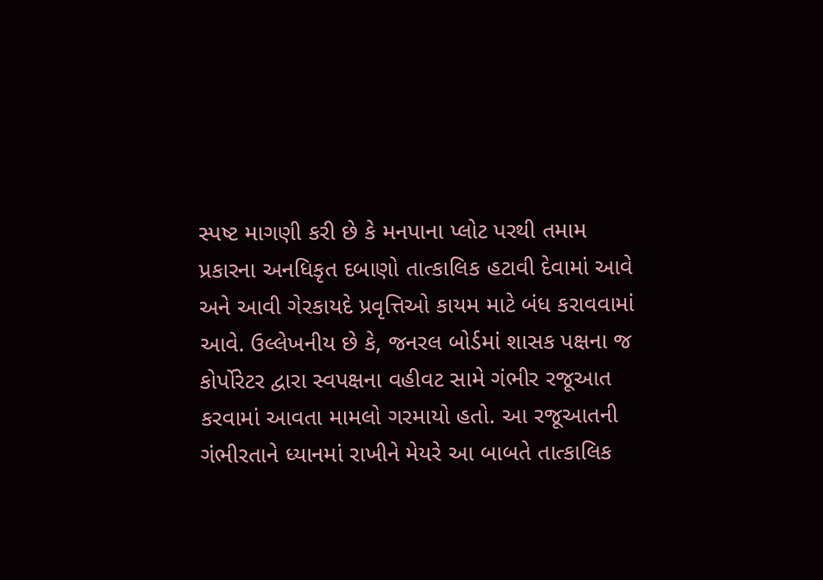સ્પષ્ટ માગણી કરી છે કે મનપાના પ્લોટ પરથી તમામ પ્રકારના અનધિકૃત દબાણો તાત્કાલિક હટાવી દેવામાં આવે અને આવી ગેરકાયદે પ્રવૃત્તિઓ કાયમ માટે બંધ કરાવવામાં આવે. ઉલ્લેખનીય છે કે, જનરલ બોર્ડમાં શાસક પક્ષના જ કોર્પોરેટર દ્વારા સ્વપક્ષના વહીવટ સામે ગંભીર રજૂઆત કરવામાં આવતા મામલો ગરમાયો હતો. આ રજૂઆતની ગંભીરતાને ધ્યાનમાં રાખીને મેયરે આ બાબતે તાત્કાલિક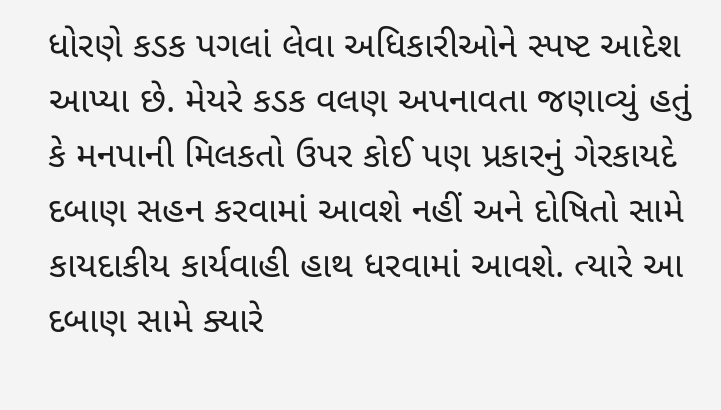ધોરણે કડક પગલાં લેવા અધિકારીઓને સ્પષ્ટ આદેશ આપ્યા છે. મેયરે કડક વલણ અપનાવતા જણાવ્યું હતું કે મનપાની મિલકતો ઉપર કોઈ પણ પ્રકારનું ગેરકાયદે દબાણ સહન કરવામાં આવશે નહીં અને દોષિતો સામે કાયદાકીય કાર્યવાહી હાથ ધરવામાં આવશે. ત્યારે આ દબાણ સામે ક્યારે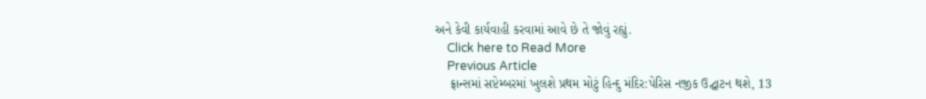અને કેવી કાર્યવાહી કરવામાં આવે છે તે જોવું રહ્યું.
    Click here to Read More
    Previous Article
    ફ્રાન્સમાં સપ્ટેમ્બરમાં ખુલશે પ્રથમ મોટું હિન્દુ મંદિર:પેરિસ નજીક ઉદ્ઘાટન થશે, 13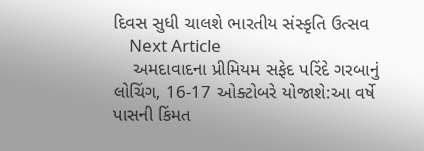દિવસ સુધી ચાલશે ભારતીય સંસ્કૃતિ ઉત્સવ
    Next Article
    અમદાવાદના પ્રીમિયમ સફેદ પરિંદે ગરબાનું લોચિંગ, 16-17 ઓક્ટોબરે યોજાશે:આ વર્ષે પાસની કિંમત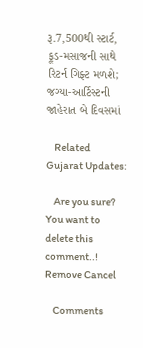રૂ.7,500થી સ્ટાર્ટ, ફૂડ-મસાજની સાથે રિટર્ન ગિફ્ટ મળશે; જગ્યા-આર્ટિસ્ટની જાહેરાત બે દિવસમાં

    Related Gujarat Updates:

    Are you sure? You want to delete this comment..! Remove Cancel

    Comments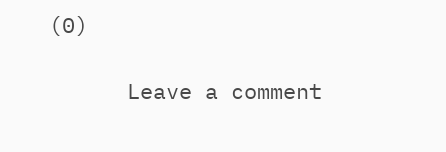(0)

      Leave a comment